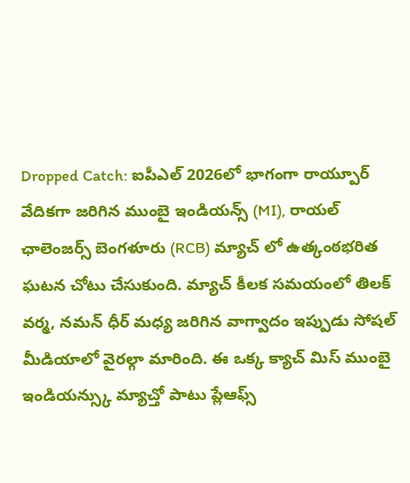Dropped Catch: ఐపీఎల్ 2026లో భాగంగా రాయ్పూర్ వేదికగా జరిగిన ముంబై ఇండియన్స్ (MI), రాయల్ ఛాలెంజర్స్ బెంగళూరు (RCB) మ్యాచ్ లో ఉత్కంఠభరిత ఘటన చోటు చేసుకుంది. మ్యాచ్ కీలక సమయంలో తిలక్ వర్మ, నమన్ ధీర్ మధ్య జరిగిన వాగ్వాదం ఇప్పుడు సోషల్ మీడియాలో వైరల్గా మారింది. ఈ ఒక్క క్యాచ్ మిస్ ముంబై ఇండియన్స్కు మ్యాచ్తో పాటు ప్లేఆఫ్స్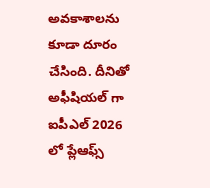అవకాశాలను కూడా దూరం చేసింది. దీనితో అఫీషియల్ గా ఐపీఎల్ 2026 లో ప్లేఆఫ్స్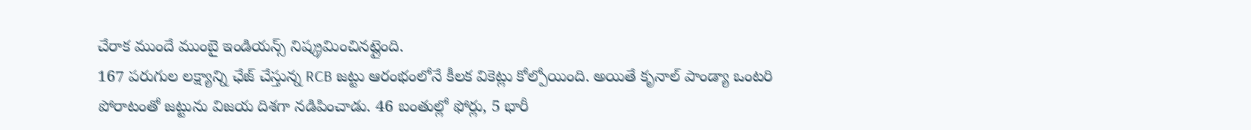చేరాక ముందే ముంబై ఇండియన్స్ నిష్క్రమించినట్లైంది.
167 పరుగుల లక్ష్యాన్ని ఛేజ్ చేస్తున్న RCB జట్టు ఆరంభంలోనే కీలక వికెట్లు కోల్పోయింది. అయితే కృనాల్ పాండ్యా ఒంటరి పోరాటంతో జట్టును విజయ దిశగా నడిపించాడు. 46 బంతుల్లో ఫోర్లు, 5 భారీ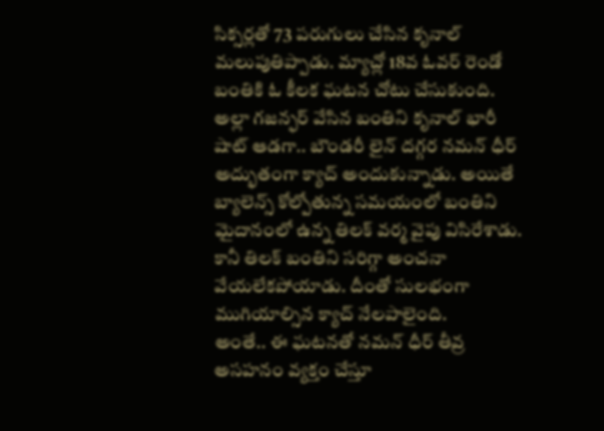సిక్సర్లతో 73 పరుగులు చేసిన కృనాల్ మలుపుతిప్పాడు. మ్యాచ్లో 18వ ఓవర్ రెండో బంతికి ఓ కీలక ఘటన చోటు చేసుకుంది. అల్లా గజన్ఫర్ వేసిన బంతిని కృనాల్ భారీ షాట్ ఆడగా.. బౌండరీ లైన్ దగ్గర నమన్ ధీర్ అద్భుతంగా క్యాచ్ అందుకున్నాడు. అయితే బ్యాలెన్స్ కోల్పోతున్న సమయంలో బంతిని మైదానంలో ఉన్న తిలక్ వర్మ వైపు విసిరేశాడు. కానీ తిలక్ బంతిని సరిగ్గా అంచనా వేయలేకపోయాడు. దీంతో సులభంగా ముగియాల్సిన క్యాచ్ నేలపాలైంది.
అంతే.. ఈ ఘటనతో నమన్ ధీర్ తీవ్ర అసహనం వ్యక్తం చేస్తూ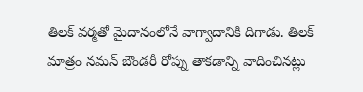తిలక్ వర్మతో మైదానంలోనే వాగ్వాదానికి దిగాడు. తిలక్ మాత్రం నమన్ బౌండరీ రోప్ను తాకడాన్ని వాదించినట్లు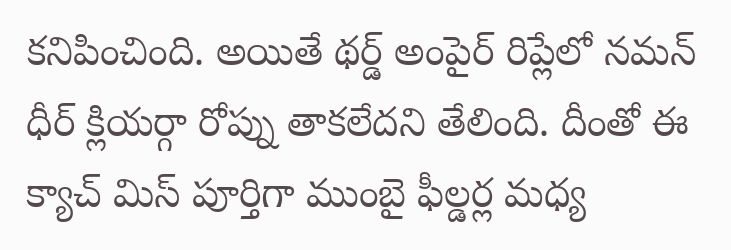కనిపించింది. అయితే థర్డ్ అంపైర్ రిప్లేలో నమన్ ధీర్ క్లియర్గా రోప్ను తాకలేదని తేలింది. దీంతో ఈ క్యాచ్ మిస్ పూర్తిగా ముంబై ఫీల్డర్ల మధ్య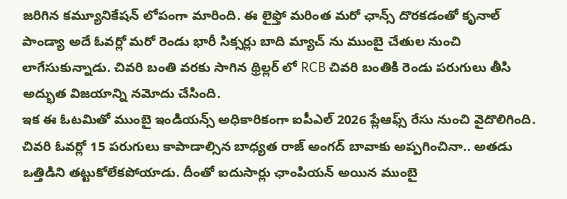జరిగిన కమ్యూనికేషన్ లోపంగా మారింది. ఈ లైఫ్తో మరింత మరో ఛాన్స్ దొరకడంతో కృనాల్ పాండ్యా అదే ఓవర్లో మరో రెండు భారీ సిక్సర్లు బాది మ్యాచ్ ను ముంబై చేతుల నుంచి లాగేసుకున్నాడు. చివరి బంతి వరకు సాగిన థ్రిల్లర్ లో RCB చివరి బంతికి రెండు పరుగులు తీసి అద్భుత విజయాన్ని నమోదు చేసింది.
ఇక ఈ ఓటమితో ముంబై ఇండియన్స్ అధికారికంగా ఐపీఎల్ 2026 ప్లేఆఫ్స్ రేసు నుంచి వైదొలిగింది. చివరి ఓవర్లో 15 పరుగులు కాపాడాల్సిన బాధ్యత రాజ్ అంగద్ బావాకు అప్పగించినా.. అతడు ఒత్తిడిని తట్టుకోలేకపోయాడు. దీంతో ఐదుసార్లు ఛాంపియన్ అయిన ముంబై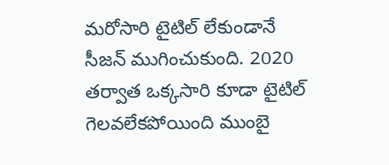మరోసారి టైటిల్ లేకుండానే సీజన్ ముగించుకుంది. 2020 తర్వాత ఒక్కసారి కూడా టైటిల్ గెలవలేకపోయింది ముంబై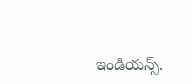ఇండియన్స్.